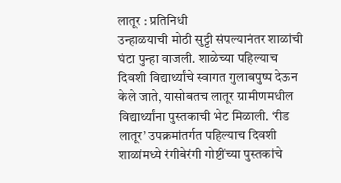लातूर : प्रतिनिधी
उन्हाळयाची मोठी सुट्टी संपल्यानंतर शाळांची घंटा पुन्हा वाजली. शाळेच्या पहिल्याच दिवशी विद्यार्थ्यांचे स्वागत गुलाबपुष्प देऊन केले जाते, यासोबतच लातूर ग्रामीणमधील विद्यार्थ्यांना पुस्तकाची भेट मिळाली. ‘रीड लातूर’ उपक्रमांतर्गत पहिल्याच दिवशी शाळांमध्ये रंगीबेरंगी गोष्टींच्या पुस्तकांचे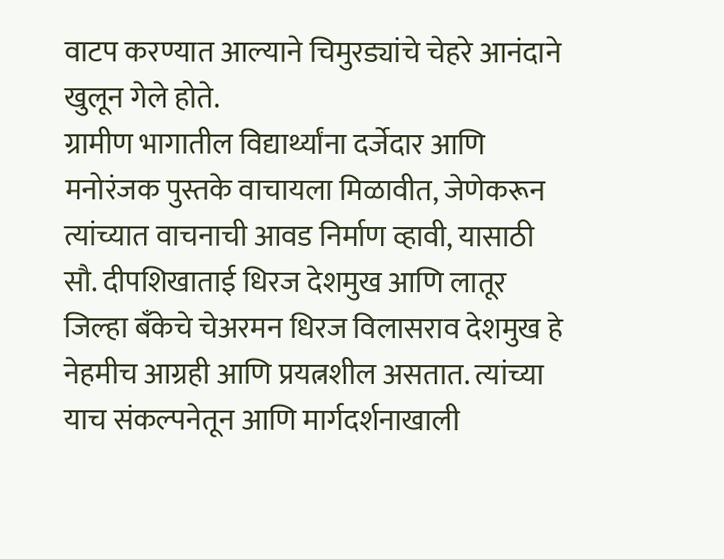वाटप करण्यात आल्याने चिमुरड्यांचे चेहरे आनंदाने खुलून गेले होते.
ग्रामीण भागातील विद्यार्थ्यांना दर्जेदार आणि मनोरंजक पुस्तके वाचायला मिळावीत, जेणेकरून त्यांच्यात वाचनाची आवड निर्माण व्हावी, यासाठी सौ. दीपशिखाताई धिरज देशमुख आणि लातूर जिल्हा बँकेचे चेअरमन धिरज विलासराव देशमुख हे नेहमीच आग्रही आणि प्रयत्नशील असतात. त्यांच्या याच संकल्पनेतून आणि मार्गदर्शनाखाली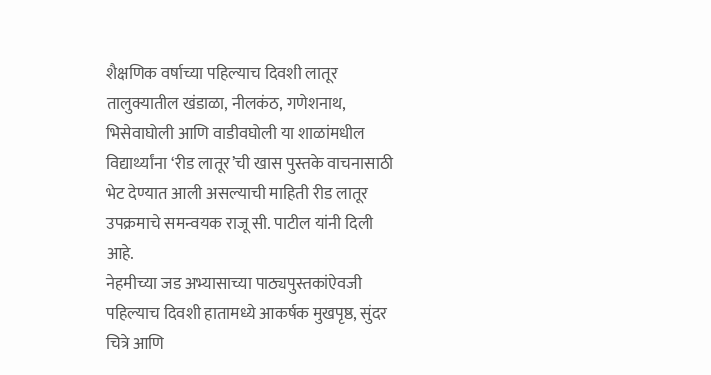शैक्षणिक वर्षाच्या पहिल्याच दिवशी लातूर तालुक्यातील खंडाळा, नीलकंठ, गणेशनाथ, भिसेवाघोली आणि वाडीवघोली या शाळांमधील विद्यार्थ्यांना ‘रीड लातूर’ची खास पुस्तके वाचनासाठी भेट देण्यात आली असल्याची माहिती रीड लातूर उपक्रमाचे समन्वयक राजू सी. पाटील यांनी दिली आहे.
नेहमीच्या जड अभ्यासाच्या पाठ्यपुस्तकांऐवजी पहिल्याच दिवशी हातामध्ये आकर्षक मुखपृष्ठ, सुंदर चित्रे आणि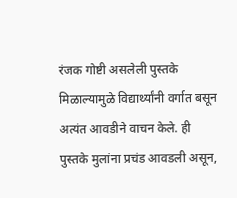रंजक गोष्टी असलेली पुस्तके मिळाल्यामुळे विद्यार्थ्यांनी वर्गात बसून अत्यंत आवडीने वाचन केले. ही पुस्तके मुलांना प्रचंड आवडली असून,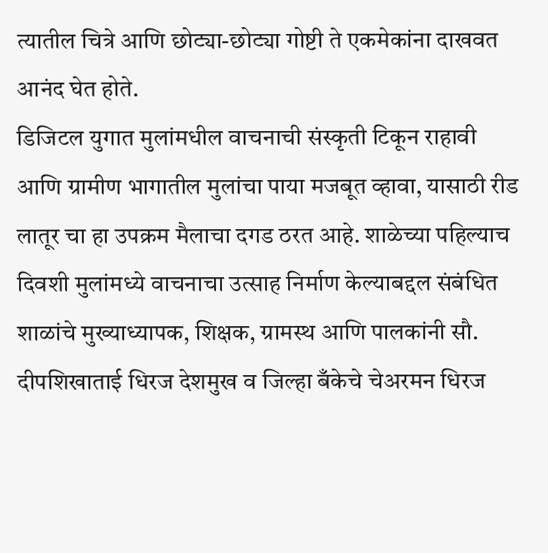त्यातील चित्रे आणि छोट्या-छोट्या गोष्टी ते एकमेकांना दाखवत आनंद घेत होते.
डिजिटल युगात मुलांमधील वाचनाची संस्कृती टिकून राहावी आणि ग्रामीण भागातील मुलांचा पाया मजबूत व्हावा, यासाठी रीड लातूर चा हा उपक्रम मैलाचा दगड ठरत आहे. शाळेच्या पहिल्याच दिवशी मुलांमध्ये वाचनाचा उत्साह निर्माण केल्याबद्दल संबंधित शाळांचे मुख्याध्यापक, शिक्षक, ग्रामस्थ आणि पालकांनी सौ. दीपशिखाताई धिरज देशमुख व जिल्हा बँकेचे चेअरमन धिरज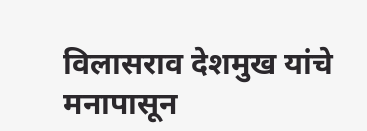विलासराव देशमुख यांचे मनापासून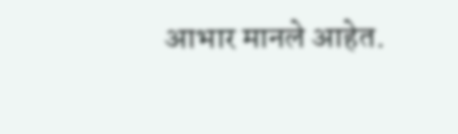आभार मानले आहेत.